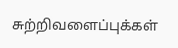சுற்றிவளைப்புக்கள்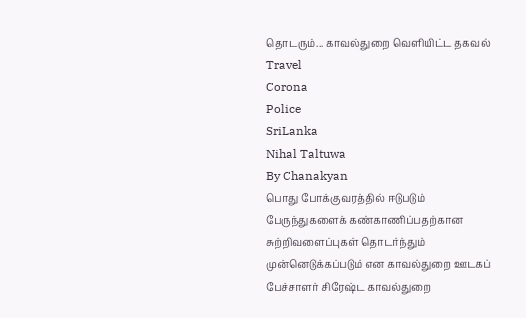தொடரும்... காவல்துறை வெளியிட்ட தகவல்
Travel
Corona
Police
SriLanka
Nihal Taltuwa
By Chanakyan
பொது போக்குவரத்தில் ஈடுபடும் பேருந்துகளைக் கண்காணிப்பதற்கான சுற்றிவளைப்புகள் தொடர்ந்தும் முன்னெடுக்கப்படும் என காவல்துறை ஊடகப் பேச்சாளர் சிரேஷ்ட காவல்துறை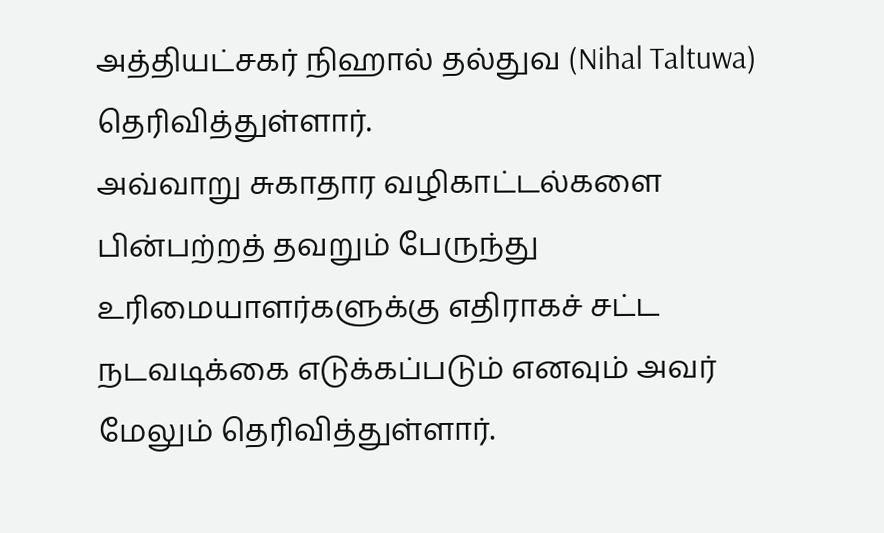அத்தியட்சகர் நிஹால் தல்துவ (Nihal Taltuwa) தெரிவித்துள்ளார்.
அவ்வாறு சுகாதார வழிகாட்டல்களை பின்பற்றத் தவறும் பேருந்து உரிமையாளர்களுக்கு எதிராகச் சட்ட நடவடிக்கை எடுக்கப்படும் எனவும் அவர் மேலும் தெரிவித்துள்ளார்.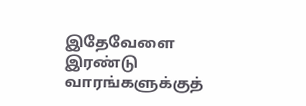இதேவேளை இரண்டு வாரங்களுக்குத்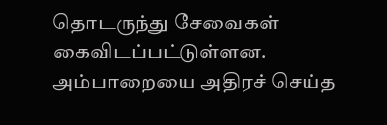தொடருந்து சேவைகள் கைவிடப்பட்டுள்ளன.
அம்பாறையை அதிரச் செய்த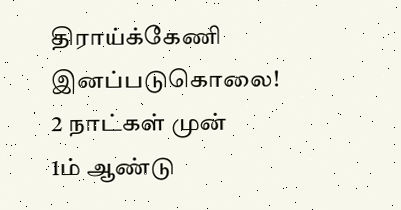திராய்க்கேணி இனப்படுகொலை!
2 நாட்கள் முன்
1ம் ஆண்டு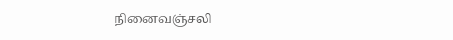நினைவஞ்சலி